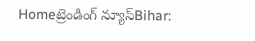Homeట్రెండింగ్ న్యూస్Bihar: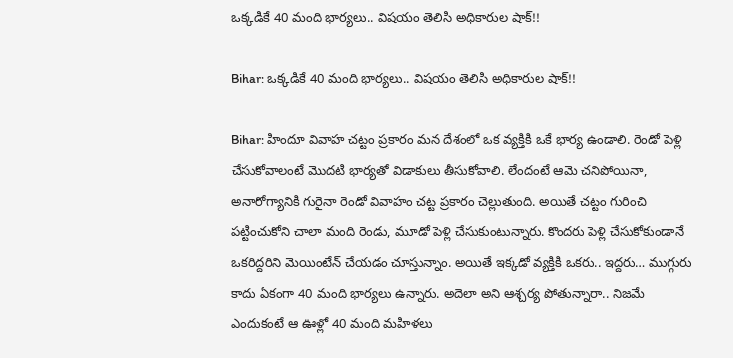ఒక్కడికే 40 మంది భార్యలు.. విషయం తెలిసి అధికారుల షాక్‌!!

Bihar: ఒక్కడికే 40 మంది భార్యలు.. విషయం తెలిసి అధికారుల షాక్‌!!

Bihar: హిందూ వివాహ చట్టం ప్రకారం మన దేశంలో ఒక వ్యక్తికి ఒకే భార్య ఉండాలి. రెండో పెళ్లి చేసుకోవాలంటే మొదటి భార్యతో విడాకులు తీసుకోవాలి. లేందంటే ఆమె చనిపోయినా, అనారోగ్యానికి గురైనా రెండో వివాహం చట్ట ప్రకారం చెల్లుతుంది. అయితే చట్టం గురించి పట్టించుకోని చాలా మంది రెండు, మూడో పెళ్లి చేసుకుంటున్నారు. కొందరు పెళ్లి చేసుకోకుండానే ఒకరిద్దరిని మెయింటేన్‌ చేయడం చూస్తున్నాం. అయితే ఇక్కడో వ్యక్తికి ఒకరు.. ఇద్దరు… ముగ్గురు కాదు ఏకంగా 40 మంది భార్యలు ఉన్నారు. అదెలా అని ఆశ్చర్య పోతున్నారా.. నిజమే ఎందుకంటే ఆ ఊళ్లో 40 మంది మహిళలు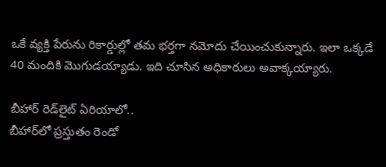ఒకే వ్యక్తి పేరును రికార్డుల్లో తమ భర్తగా నమోదు చేయించుకున్నారు. ఇలా ఒక్కడే 40 మందికి మొగుడయ్యాడు. ఇది చూసిన అధికారులు అవాక్కయ్యారు.

బీహార్‌ రెడ్‌లైట్‌ ఏరియాలో..
బీహార్‌లో ప్రస్తుతం రెండో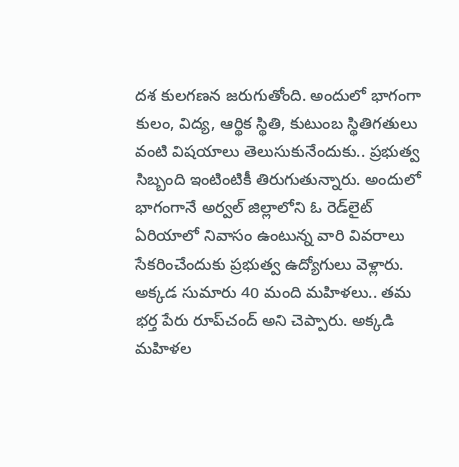దశ కులగణన జరుగుతోంది. అందులో భాగంగా కులం, విద్య, ఆర్థిక స్థితి, కుటుంబ స్థితిగతులు వంటి విషయాలు తెలుసుకునేందుకు.. ప్రభుత్వ సిబ్బంది ఇంటింటికీ తిరుగుతున్నారు. అందులో భాగంగానే అర్వల్‌ జిల్లాలోని ఓ రెడ్‌లైట్‌ ఏరియాలో నివాసం ఉంటున్న వారి వివరాలు సేకరించేందుకు ప్రభుత్వ ఉద్యోగులు వెళ్లారు. అక్కడ సుమారు 40 మంది మహిళలు.. తమ భర్త పేరు రూప్‌చంద్‌ అని చెప్పారు. అక్కడి మహిళల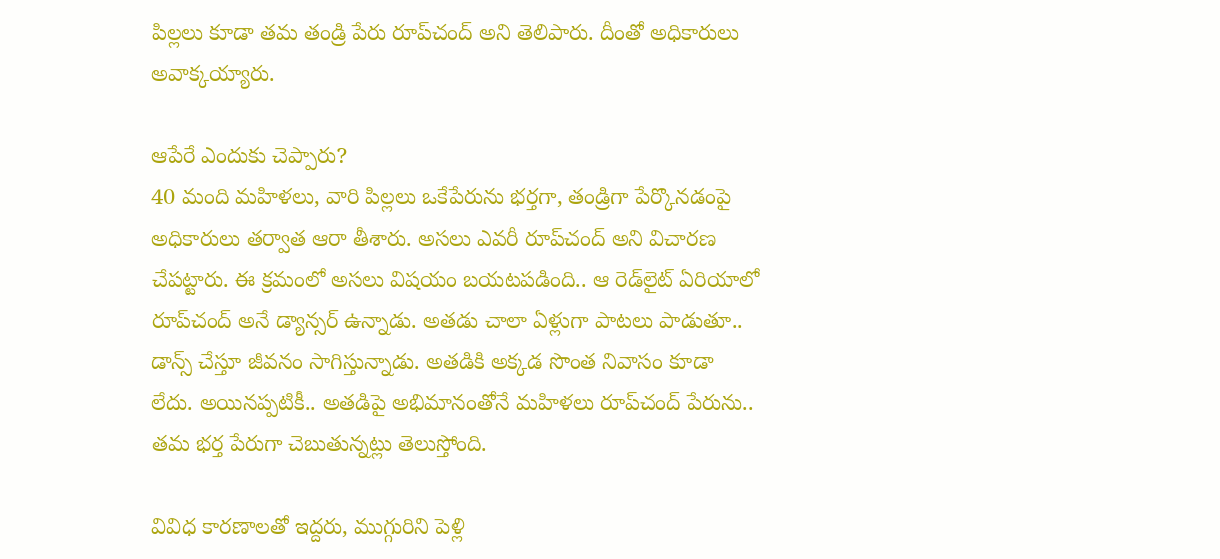పిల్లలు కూడా తమ తండ్రి పేరు రూప్‌చంద్‌ అని తెలిపారు. దీంతో అధికారులు అవాక్కయ్యారు.

ఆపేరే ఎందుకు చెప్పారు?
40 మంది మహిళలు, వారి పిల్లలు ఒకేపేరును భర్తగా, తండ్రిగా పేర్కొనడంపై అధికారులు తర్వాత ఆరా తీశారు. అసలు ఎవరీ రూప్‌చంద్‌ అని విచారణ చేపట్టారు. ఈ క్రమంలో అసలు విషయం బయటపడింది.. ఆ రెడ్‌లైట్‌ ఏరియాలో రూప్‌చంద్‌ అనే డ్యాన్సర్‌ ఉన్నాడు. అతడు చాలా ఏళ్లుగా పాటలు పాడుతూ.. డాన్స్‌ చేస్తూ జీవనం సాగిస్తున్నాడు. అతడికి అక్కడ సొంత నివాసం కూడా లేదు. అయినప్పటికీ.. అతడిపై అభిమానంతోనే మహిళలు రూప్‌చంద్‌ పేరును.. తమ భర్త పేరుగా చెబుతున్నట్లు తెలుస్తోంది.

వివిధ కారణాలతో ఇద్దరు, ముగ్గురిని పెళ్లి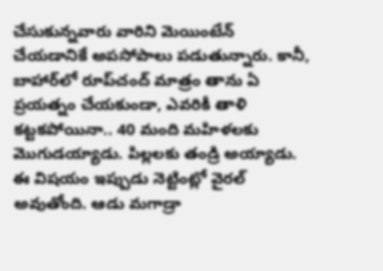చేసుకున్నవారు వారిని మెయింటేన్‌ చేయడానికే అపసోపాలు పడుతున్నారు. కానీ, బాహార్‌లో రూప్‌చంద్‌ మాత్రం తాను ఏ ప్రయత్నం చేయకుండా, ఎవరికీ తాళి కట్టకపోయినా.. 40 మంది మహిళలకు మొగుడయ్యాడు. పిల్లలకు తండ్రి అయ్యాడు. ఈ విషయం ఇప్పుడు నెట్టింట్లో వైరల్‌ అవుతోంది. ఆడు మగాడ్రా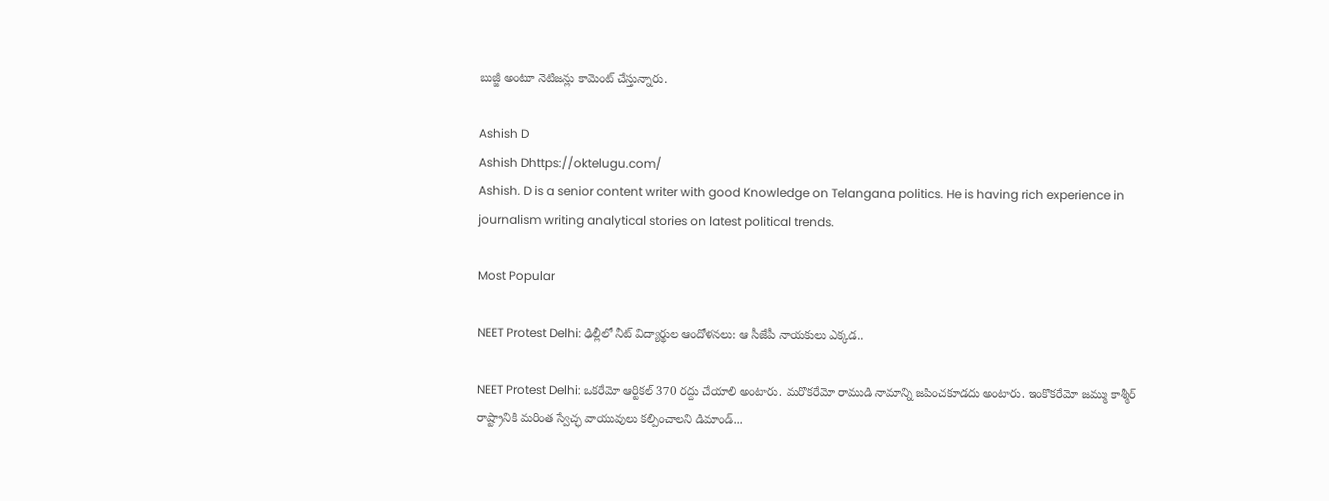బుజ్జీ అంటూ నెటిజన్లు కామెంట్‌ చేస్తున్నారు.

Ashish D
Ashish Dhttps://oktelugu.com/
Ashish. D is a senior content writer with good Knowledge on Telangana politics. He is having rich experience in journalism writing analytical stories on latest political trends.

Most Popular

NEET Protest Delhi: ఢిల్లీలో నీట్ విద్యార్థుల ఆందోళనలు: ఆ సీజేపీ నాయకులు ఎక్కడ..

NEET Protest Delhi: ఒకరేమో ఆర్టికల్ 370 రద్దు చేయాలి అంటారు. మరొకరేమో రాముడి నామాన్ని జపించకూడదు అంటారు. ఇంకొకరేమో జమ్ము కాశ్మీర్ రాష్ట్రానికి మరింత స్వేచ్ఛ వాయువులు కల్పించాలని డిమాండ్...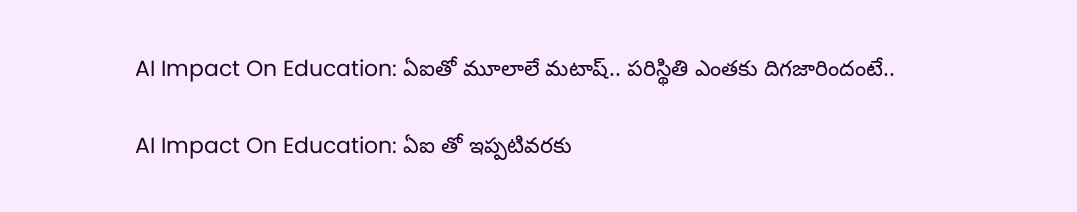AI Impact On Education: ఏఐతో మూలాలే మటాష్.. పరిస్థితి ఎంతకు దిగజారిందంటే..

AI Impact On Education: ఏఐ తో ఇప్పటివరకు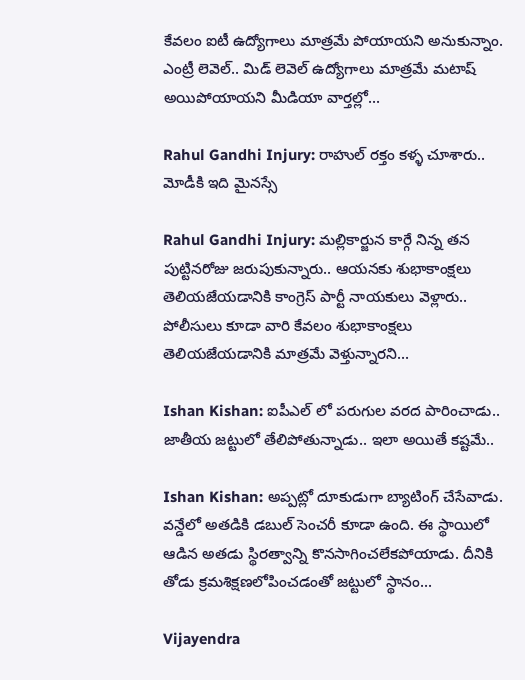కేవలం ఐటీ ఉద్యోగాలు మాత్రమే పోయాయని అనుకున్నాం. ఎంట్రీ లెవెల్.. మిడ్ లెవెల్ ఉద్యోగాలు మాత్రమే మటాష్ అయిపోయాయని మీడియా వార్తల్లో...

Rahul Gandhi Injury: రాహుల్ రక్తం కళ్ళ చూశారు.. మోడీకి ఇది మైనస్సే

Rahul Gandhi Injury: మల్లికార్జున కార్గే నిన్న తన పుట్టినరోజు జరుపుకున్నారు.. ఆయనకు శుభాకాంక్షలు తెలియజేయడానికి కాంగ్రెస్ పార్టీ నాయకులు వెళ్లారు.. పోలీసులు కూడా వారి కేవలం శుభాకాంక్షలు తెలియజేయడానికి మాత్రమే వెళ్తున్నారని...

Ishan Kishan: ఐపీఎల్ లో పరుగుల వరద పారించాడు.. జాతీయ జట్టులో తేలిపోతున్నాడు.. ఇలా అయితే కష్టమే..

Ishan Kishan: అప్పట్లో దూకుడుగా బ్యాటింగ్ చేసేవాడు. వన్డేలో అతడికి డబుల్ సెంచరీ కూడా ఉంది. ఈ స్థాయిలో ఆడిన అతడు స్థిరత్వాన్ని కొనసాగించలేకపోయాడు. దీనికి తోడు క్రమశిక్షణలోపించడంతో జట్టులో స్థానం...

Vijayendra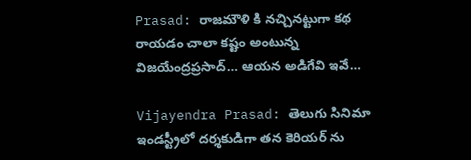Prasad: రాజమౌళి కి నచ్చినట్టుగా కథ రాయడం చాలా కష్టం అంటున్న విజయేంద్రప్రసాద్… ఆయన అడిగేవి ఇవే…

Vijayendra Prasad: తెలుగు సినిమా ఇండస్ట్రీలో దర్శకుడిగా తన కెరియర్ ను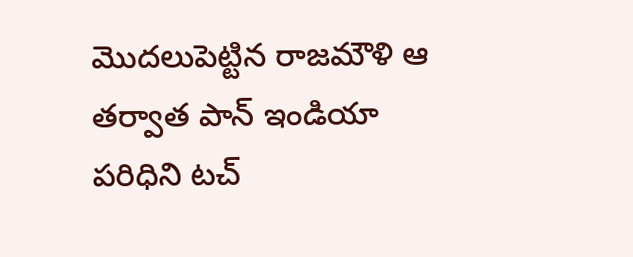మొదలుపెట్టిన రాజమౌళి ఆ తర్వాత పాన్ ఇండియా పరిధిని టచ్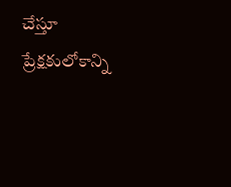చేస్తూ ప్రేక్షకులోకాన్ని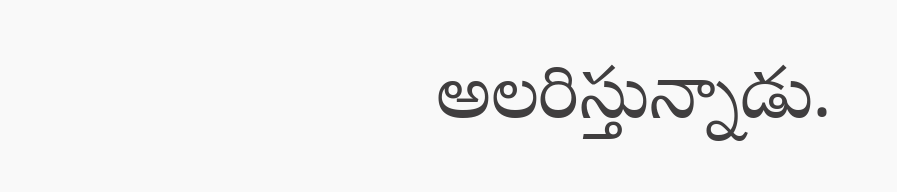అలరిస్తున్నాడు.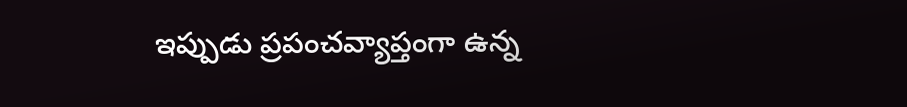ఇప్పుడు ప్రపంచవ్యాప్తంగా ఉన్న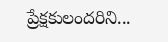ప్రేక్షకులందరిని...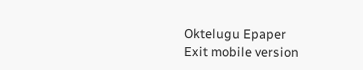Oktelugu Epaper
Exit mobile version